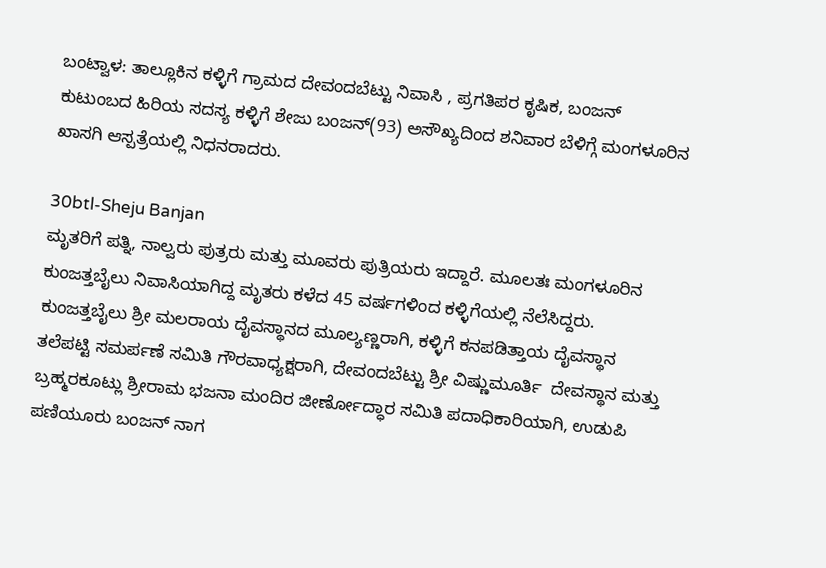ಬಂಟ್ವಾಳ: ತಾಲ್ಲೂಕಿನ ಕಳ್ಳಿಗೆ ಗ್ರಾಮದ ದೇವಂದಬೆಟ್ಟು ನಿವಾಸಿ , ಪ್ರಗತಿಪರ ಕೃಷಿಕ, ಬಂಜನ್ ಕುಟುಂಬದ ಹಿರಿಯ ಸದಸ್ಯ ಕಳ್ಳಿಗೆ ಶೇಜು ಬಂಜನ್(93) ಅಸೌಖ್ಯದಿಂದ ಶನಿವಾರ ಬೆಳಿಗ್ಗೆ ಮಂಗಳೂರಿನ ಖಾಸಗಿ ಆಸ್ಪತ್ರೆಯಲ್ಲಿ ನಿಧನರಾದರು.

30btl-Sheju Banjan
ಮೃತರಿಗೆ ಪತ್ನಿ, ನಾಲ್ವರು ಪುತ್ರರು ಮತ್ತು ಮೂವರು ಪುತ್ರಿಯರು ಇದ್ದಾರೆ. ಮೂಲತಃ ಮಂಗಳೂರಿನ ಕುಂಜತ್ತಬೈಲು ನಿವಾಸಿಯಾಗಿದ್ದ ಮೃತರು ಕಳೆದ 45 ವರ್ಷಗಳಿಂದ ಕಳ್ಳಿಗೆಯಲ್ಲಿ ನೆಲೆಸಿದ್ದರು.
ಕುಂಜತ್ತಬೈಲು ಶ್ರೀ ಮಲರಾಯ ದೈವಸ್ಥಾನದ ಮೂಲ್ಯಣ್ಣರಾಗಿ, ಕಳ್ಳಿಗೆ ಕನಪಡಿತ್ತಾಯ ದೈವಸ್ಥಾನ ತಲೆಪಟ್ಟಿ ಸಮರ್ಪಣೆ ಸಮಿತಿ ಗೌರವಾಧ್ಯಕ್ಷರಾಗಿ, ದೇವಂದಬೆಟ್ಟು ಶ್ರೀ ವಿಷ್ಣುಮೂರ್ತಿ  ದೇವಸ್ಥಾನ ಮತ್ತು ಬ್ರಹ್ಮರಕೂಟ್ಲು ಶ್ರೀರಾಮ ಭಜನಾ ಮಂದಿರ ಜೀರ್ಣೋದ್ಧಾರ ಸಮಿತಿ ಪದಾಧಿಕಾರಿಯಾಗಿ, ಉಡುಪಿ ಪಣಿಯೂರು ಬಂಜನ್ ನಾಗ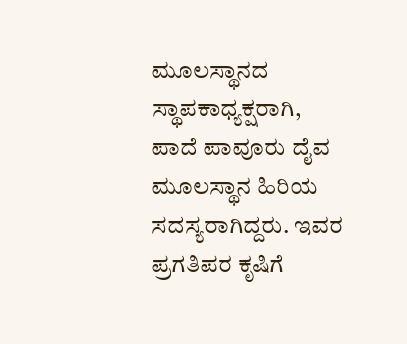ಮೂಲಸ್ಥಾನದ ಸ್ಥಾಪಕಾಧ್ಯಕ್ಷರಾಗಿ, ಪಾದೆ ಪಾವೂರು ದೈವ ಮೂಲಸ್ಥಾನ ಹಿರಿಯ ಸದಸ್ಯರಾಗಿದ್ದರು. ಇವರ ಪ್ರಗತಿಪರ ಕೃಷಿಗೆ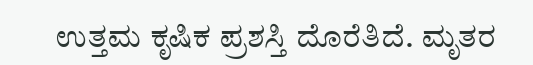ಉತ್ತಮ ಕೃಷಿಕ ಪ್ರಶಸ್ತಿ ದೊರೆತಿದೆ. ಮೃತರ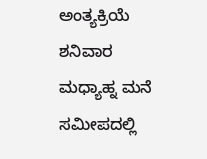ಅಂತ್ಯಕ್ರಿಯೆ ಶನಿವಾರ ಮಧ್ಯಾಹ್ನ ಮನೆ ಸಮೀಪದಲ್ಲಿ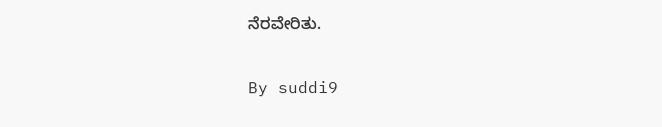ನೆರವೇರಿತು.

By suddi9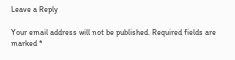Leave a Reply

Your email address will not be published. Required fields are marked *